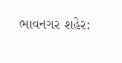ભાવનગર શહેર: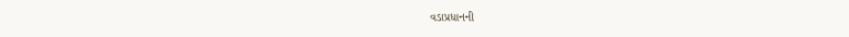વડાપ્રધાનની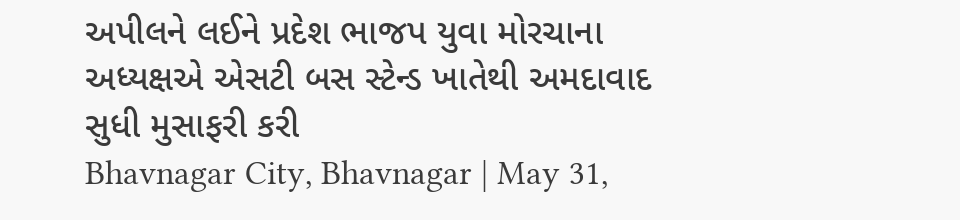અપીલને લઈને પ્રદેશ ભાજપ યુવા મોરચાના અધ્યક્ષએ એસટી બસ સ્ટેન્ડ ખાતેથી અમદાવાદ સુધી મુસાફરી કરી
Bhavnagar City, Bhavnagar | May 31,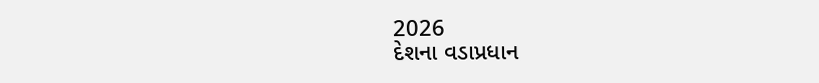2026
દેશના વડાપ્રધાન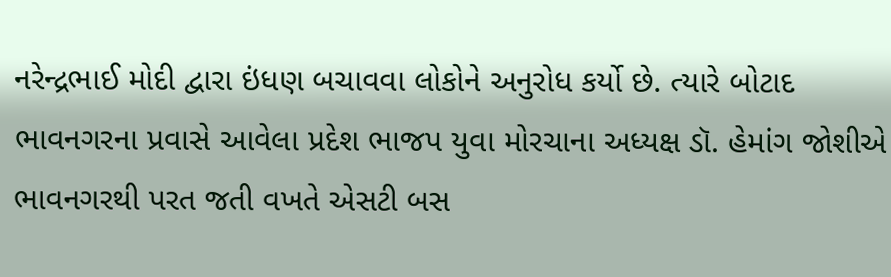નરેન્દ્રભાઈ મોદી દ્વારા ઇંધણ બચાવવા લોકોને અનુરોધ કર્યો છે. ત્યારે બોટાદ ભાવનગરના પ્રવાસે આવેલા પ્રદેશ ભાજપ યુવા મોરચાના અધ્યક્ષ ડૉ. હેમાંગ જોશીએ ભાવનગરથી પરત જતી વખતે એસટી બસ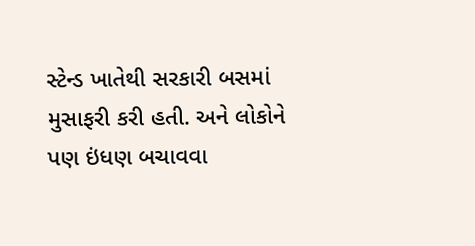સ્ટેન્ડ ખાતેથી સરકારી બસમાં મુસાફરી કરી હતી. અને લોકોને પણ ઇંધણ બચાવવા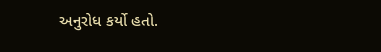અનુરોધ કર્યો હતો.